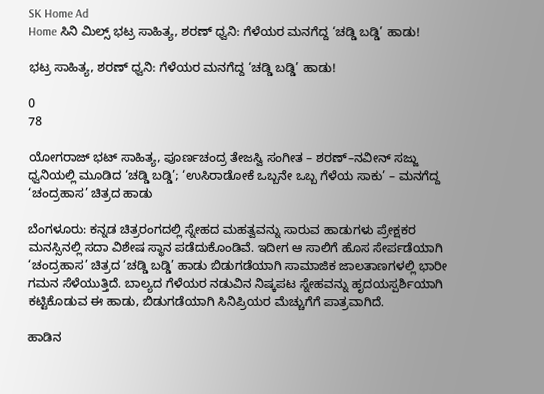SK Home Ad
Home ಸಿನಿ ಮಿಲ್ಸ್ ಭಟ್ರ ಸಾಹಿತ್ಯ, ಶರಣ್ ಧ್ವನಿ: ಗೆಳೆಯರ ಮನಗೆದ್ದ ‘ಚಡ್ಡಿ ಬಡ್ಡಿ’ ಹಾಡು!

ಭಟ್ರ ಸಾಹಿತ್ಯ, ಶರಣ್ ಧ್ವನಿ: ಗೆಳೆಯರ ಮನಗೆದ್ದ ‘ಚಡ್ಡಿ ಬಡ್ಡಿ’ ಹಾಡು!

0
78

ಯೋಗರಾಜ್ ಭಟ್ ಸಾಹಿತ್ಯ, ಪೂರ್ಣಚಂದ್ರ ತೇಜಸ್ವಿ ಸಂಗೀತ – ಶರಣ್–ನವೀನ್ ಸಜ್ಜು ಧ್ವನಿಯಲ್ಲಿ ಮೂಡಿದ ‘ಚಡ್ಡಿ ಬಡ್ಡಿ’; ‘ಉಸಿರಾಡೋಕೆ ಒಬ್ಬನೇ ಒಬ್ಬ ಗೆಳೆಯ ಸಾಕು’ – ಮನಗೆದ್ದ ‘ಚಂದ್ರಹಾಸ’ ಚಿತ್ರದ ಹಾಡು

ಬೆಂಗಳೂರು: ಕನ್ನಡ ಚಿತ್ರರಂಗದಲ್ಲಿ ಸ್ನೇಹದ ಮಹತ್ವವನ್ನು ಸಾರುವ ಹಾಡುಗಳು ಪ್ರೇಕ್ಷಕರ ಮನಸ್ಸಿನಲ್ಲಿ ಸದಾ ವಿಶೇಷ ಸ್ಥಾನ ಪಡೆದುಕೊಂಡಿವೆ. ಇದೀಗ ಆ ಸಾಲಿಗೆ ಹೊಸ ಸೇರ್ಪಡೆಯಾಗಿ ‘ಚಂದ್ರಹಾಸ’ ಚಿತ್ರದ ‘ಚಡ್ಡಿ ಬಡ್ಡಿ’ ಹಾಡು ಬಿಡುಗಡೆಯಾಗಿ ಸಾಮಾಜಿಕ ಜಾಲತಾಣಗಳಲ್ಲಿ ಭಾರೀ ಗಮನ ಸೆಳೆಯುತ್ತಿದೆ. ಬಾಲ್ಯದ ಗೆಳೆಯರ ನಡುವಿನ ನಿಷ್ಕಪಟ ಸ್ನೇಹವನ್ನು ಹೃದಯಸ್ಪರ್ಶಿಯಾಗಿ ಕಟ್ಟಿಕೊಡುವ ಈ ಹಾಡು, ಬಿಡುಗಡೆಯಾಗಿ ಸಿನಿಪ್ರಿಯರ ಮೆಚ್ಚುಗೆಗೆ ಪಾತ್ರವಾಗಿದೆ.

ಹಾಡಿನ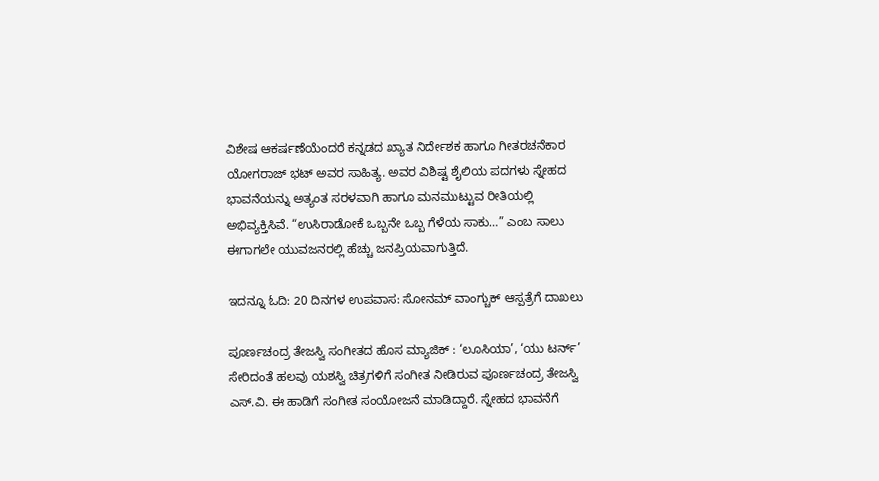ವಿಶೇಷ ಆಕರ್ಷಣೆಯೆಂದರೆ ಕನ್ನಡದ ಖ್ಯಾತ ನಿರ್ದೇಶಕ ಹಾಗೂ ಗೀತರಚನೆಕಾರ ಯೋಗರಾಜ್ ಭಟ್ ಅವರ ಸಾಹಿತ್ಯ. ಅವರ ವಿಶಿಷ್ಟ ಶೈಲಿಯ ಪದಗಳು ಸ್ನೇಹದ ಭಾವನೆಯನ್ನು ಅತ್ಯಂತ ಸರಳವಾಗಿ ಹಾಗೂ ಮನಮುಟ್ಟುವ ರೀತಿಯಲ್ಲಿ ಅಭಿವ್ಯಕ್ತಿಸಿವೆ. “ಉಸಿರಾಡೋಕೆ ಒಬ್ಬನೇ ಒಬ್ಬ ಗೆಳೆಯ ಸಾಕು…” ಎಂಬ ಸಾಲು ಈಗಾಗಲೇ ಯುವಜನರಲ್ಲಿ ಹೆಚ್ಚು ಜನಪ್ರಿಯವಾಗುತ್ತಿದೆ.

ಇದನ್ನೂ ಓದಿ: 20 ದಿನಗಳ ಉಪವಾಸ: ಸೋನಮ್ ವಾಂಗ್ಚುಕ್ ಆಸ್ಪತ್ರೆಗೆ ದಾಖಲು

ಪೂರ್ಣಚಂದ್ರ ತೇಜಸ್ವಿ ಸಂಗೀತದ ಹೊಸ ಮ್ಯಾಜಿಕ್ : ‘ಲೂಸಿಯಾ’, ‘ಯು ಟರ್ನ್’ ಸೇರಿದಂತೆ ಹಲವು ಯಶಸ್ವಿ ಚಿತ್ರಗಳಿಗೆ ಸಂಗೀತ ನೀಡಿರುವ ಪೂರ್ಣಚಂದ್ರ ತೇಜಸ್ವಿ ಎಸ್.ವಿ. ಈ ಹಾಡಿಗೆ ಸಂಗೀತ ಸಂಯೋಜನೆ ಮಾಡಿದ್ದಾರೆ. ಸ್ನೇಹದ ಭಾವನೆಗೆ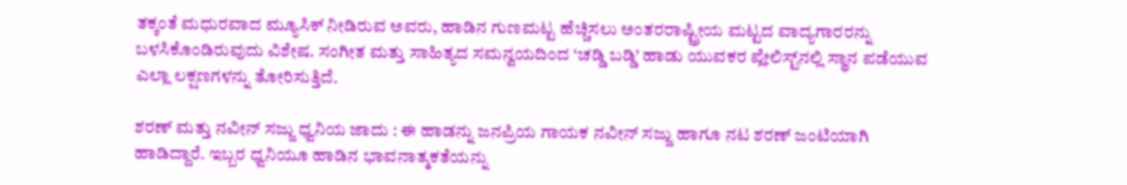ತಕ್ಕಂತೆ ಮಧುರವಾದ ಮ್ಯೂಸಿಕ್ ನೀಡಿರುವ ಅವರು, ಹಾಡಿನ ಗುಣಮಟ್ಟ ಹೆಚ್ಚಿಸಲು ಅಂತರರಾಷ್ಟ್ರೀಯ ಮಟ್ಟದ ವಾದ್ಯಗಾರರನ್ನು ಬಳಸಿಕೊಂಡಿರುವುದು ವಿಶೇಷ. ಸಂಗೀತ ಮತ್ತು ಸಾಹಿತ್ಯದ ಸಮನ್ವಯದಿಂದ ‘ಚಡ್ಡಿ ಬಡ್ಡಿ’ ಹಾಡು ಯುವಕರ ಪ್ಲೇಲಿಸ್ಟ್‌ನಲ್ಲಿ ಸ್ಥಾನ ಪಡೆಯುವ ಎಲ್ಲಾ ಲಕ್ಷಣಗಳನ್ನು ತೋರಿಸುತ್ತಿದೆ.

ಶರಣ್ ಮತ್ತು ನವೀನ್ ಸಜ್ಜು ಧ್ವನಿಯ ಜಾದು : ಈ ಹಾಡನ್ನು ಜನಪ್ರಿಯ ಗಾಯಕ ನವೀನ್ ಸಜ್ಜು ಹಾಗೂ ನಟ ಶರಣ್ ಜಂಟಿಯಾಗಿ ಹಾಡಿದ್ದಾರೆ. ಇಬ್ಬರ ಧ್ವನಿಯೂ ಹಾಡಿನ ಭಾವನಾತ್ಮಕತೆಯನ್ನು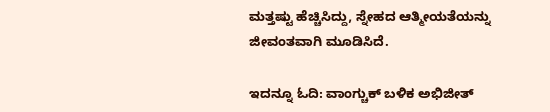ಮತ್ತಷ್ಟು ಹೆಚ್ಚಿಸಿದ್ದು, ಸ್ನೇಹದ ಆತ್ಮೀಯತೆಯನ್ನು ಜೀವಂತವಾಗಿ ಮೂಡಿಸಿದೆ.

ಇದನ್ನೂ ಓದಿ: ವಾಂಗ್ಚುಕ್ ಬಳಿಕ ಅಭಿಜೀತ್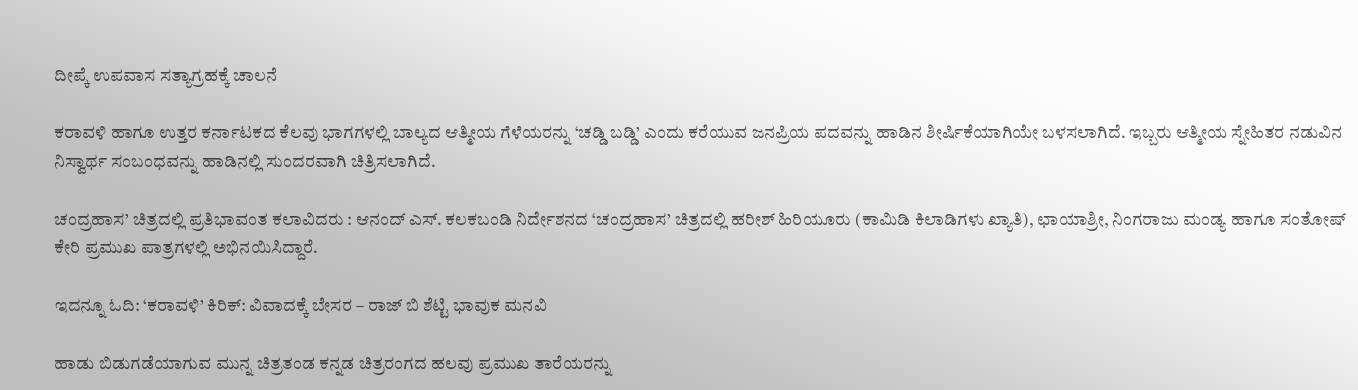ದೀಪ್ಕೆ ಉಪವಾಸ ಸತ್ಯಾಗ್ರಹಕ್ಕೆ ಚಾಲನೆ

ಕರಾವಳಿ ಹಾಗೂ ಉತ್ತರ ಕರ್ನಾಟಕದ ಕೆಲವು ಭಾಗಗಳಲ್ಲಿ ಬಾಲ್ಯದ ಆತ್ಮೀಯ ಗೆಳೆಯರನ್ನು ‘ಚಡ್ಡಿ ಬಡ್ಡಿ’ ಎಂದು ಕರೆಯುವ ಜನಪ್ರಿಯ ಪದವನ್ನು ಹಾಡಿನ ಶೀರ್ಷಿಕೆಯಾಗಿಯೇ ಬಳಸಲಾಗಿದೆ. ಇಬ್ಬರು ಆತ್ಮೀಯ ಸ್ನೇಹಿತರ ನಡುವಿನ ನಿಸ್ವಾರ್ಥ ಸಂಬಂಧವನ್ನು ಹಾಡಿನಲ್ಲಿ ಸುಂದರವಾಗಿ ಚಿತ್ರಿಸಲಾಗಿದೆ.

ಚಂದ್ರಹಾಸ’ ಚಿತ್ರದಲ್ಲಿ ಪ್ರತಿಭಾವಂತ ಕಲಾವಿದರು : ಆನಂದ್ ಎಸ್. ಕಲಕಬಂಡಿ ನಿರ್ದೇಶನದ ‘ಚಂದ್ರಹಾಸ’ ಚಿತ್ರದಲ್ಲಿ ಹರೀಶ್ ಹಿರಿಯೂರು (ಕಾಮಿಡಿ ಕಿಲಾಡಿಗಳು ಖ್ಯಾತಿ), ಛಾಯಾಶ್ರೀ, ನಿಂಗರಾಜು ಮಂಡ್ಯ ಹಾಗೂ ಸಂತೋಷ್ ಕೇರಿ ಪ್ರಮುಖ ಪಾತ್ರಗಳಲ್ಲಿ ಅಭಿನಯಿಸಿದ್ದಾರೆ.

ಇದನ್ನೂ ಓದಿ: ‘ಕರಾವಳಿ’ ಕಿರಿಕ್: ವಿವಾದಕ್ಕೆ ಬೇಸರ – ರಾಜ್ ಬಿ ಶೆಟ್ಟಿ ಭಾವುಕ ಮನವಿ

ಹಾಡು ಬಿಡುಗಡೆಯಾಗುವ ಮುನ್ನ ಚಿತ್ರತಂಡ ಕನ್ನಡ ಚಿತ್ರರಂಗದ ಹಲವು ಪ್ರಮುಖ ತಾರೆಯರನ್ನು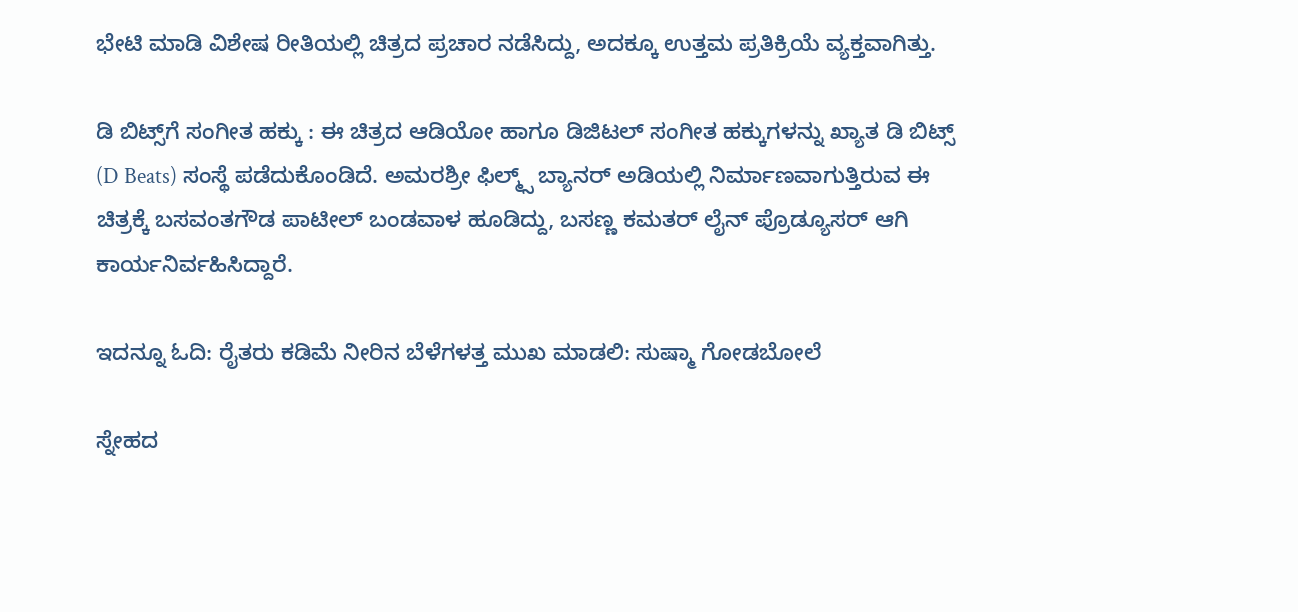ಭೇಟಿ ಮಾಡಿ ವಿಶೇಷ ರೀತಿಯಲ್ಲಿ ಚಿತ್ರದ ಪ್ರಚಾರ ನಡೆಸಿದ್ದು, ಅದಕ್ಕೂ ಉತ್ತಮ ಪ್ರತಿಕ್ರಿಯೆ ವ್ಯಕ್ತವಾಗಿತ್ತು.

ಡಿ ಬಿಟ್ಸ್‌ಗೆ ಸಂಗೀತ ಹಕ್ಕು : ಈ ಚಿತ್ರದ ಆಡಿಯೋ ಹಾಗೂ ಡಿಜಿಟಲ್ ಸಂಗೀತ ಹಕ್ಕುಗಳನ್ನು ಖ್ಯಾತ ಡಿ ಬಿಟ್ಸ್ (D Beats) ಸಂಸ್ಥೆ ಪಡೆದುಕೊಂಡಿದೆ. ಅಮರಶ್ರೀ ಫಿಲ್ಮ್ಸ್ ಬ್ಯಾನರ್ ಅಡಿಯಲ್ಲಿ ನಿರ್ಮಾಣವಾಗುತ್ತಿರುವ ಈ ಚಿತ್ರಕ್ಕೆ ಬಸವಂತಗೌಡ ಪಾಟೀಲ್ ಬಂಡವಾಳ ಹೂಡಿದ್ದು, ಬಸಣ್ಣ ಕಮತರ್ ಲೈನ್ ಪ್ರೊಡ್ಯೂಸರ್ ಆಗಿ ಕಾರ್ಯನಿರ್ವಹಿಸಿದ್ದಾರೆ.

ಇದನ್ನೂ ಓದಿ: ರೈತರು ಕಡಿಮೆ ನೀರಿನ ಬೆಳೆಗಳತ್ತ ಮುಖ ಮಾಡಲಿ: ಸುಷ್ಮಾ ಗೋಡಬೋಲೆ

ಸ್ನೇಹದ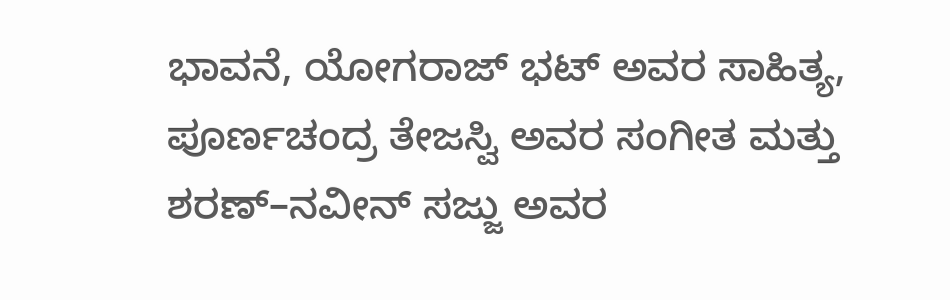ಭಾವನೆ, ಯೋಗರಾಜ್ ಭಟ್ ಅವರ ಸಾಹಿತ್ಯ, ಪೂರ್ಣಚಂದ್ರ ತೇಜಸ್ವಿ ಅವರ ಸಂಗೀತ ಮತ್ತು ಶರಣ್–ನವೀನ್ ಸಜ್ಜು ಅವರ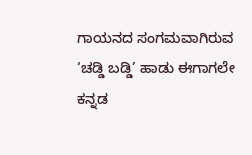ಗಾಯನದ ಸಂಗಮವಾಗಿರುವ ‘ಚಡ್ಡಿ ಬಡ್ಡಿ’ ಹಾಡು ಈಗಾಗಲೇ ಕನ್ನಡ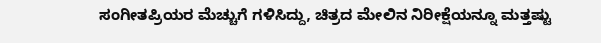ಸಂಗೀತಪ್ರಿಯರ ಮೆಚ್ಚುಗೆ ಗಳಿಸಿದ್ದು, ಚಿತ್ರದ ಮೇಲಿನ ನಿರೀಕ್ಷೆಯನ್ನೂ ಮತ್ತಷ್ಟು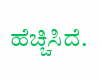ಹೆಚ್ಚಿಸಿದೆ.